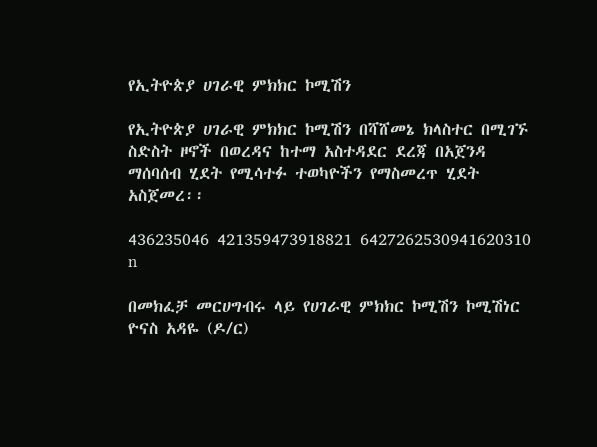የኢትዮጵያ ሀገራዊ ምክክር ኮሚሽን

የኢትዮጵያ ሀገራዊ ምክክር ኮሚሽን በሻሸመኔ ክላስተር በሚገኙ ስድስት ዞኖች በወረዳና ከተማ አስተዳደር ደረጃ በአጀንዳ ማሰባሰብ ሂደት የሚሳተፉ ተወካዮችን የማስመረጥ ሂደት አስጀመረ፡፡

436235046 421359473918821 6427262530941620310 n

በመክፈቻ መርሀግብሩ ላይ የሀገራዊ ምክክር ኮሚሽን ኮሚሽነር ዮናስ አዳዬ (ዶ/ር)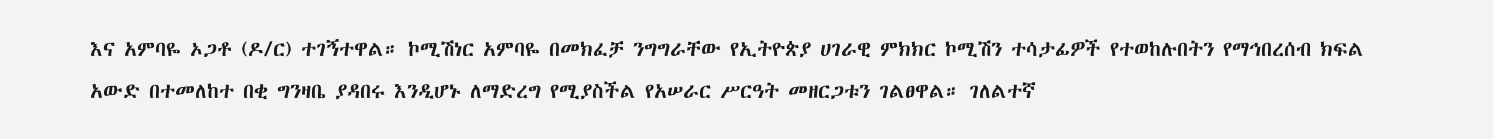እና አምባዬ ኦጋቶ (ዶ/ር) ተገኝተዋል። ኮሚሽነር አምባዬ በመክፈቻ ንግግራቸው የኢትዮጵያ ሀገራዊ ምክክር ኮሚሽን ተሳታፊዎች የተወከሉበትን የማኅበረሰብ ክፍል አውድ በተመለከተ በቂ ግንዛቤ ያዳበሩ እንዲሆኑ ለማድረግ የሚያስችል የአሠራር ሥርዓት መዘርጋቱን ገልፀዋል። ገለልተኛ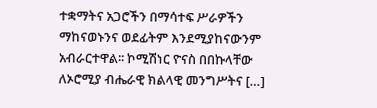ተቋማትና አጋሮችን በማሳተፍ ሥራዎችን ማከናወኑንና ወደፊትም እንደሚያከናውንም አብራርተዋል፡፡ ኮሚሽነር ዮናስ በበኩላቸው ለኦሮሚያ ብሔራዊ ክልላዊ መንግሥትና […]